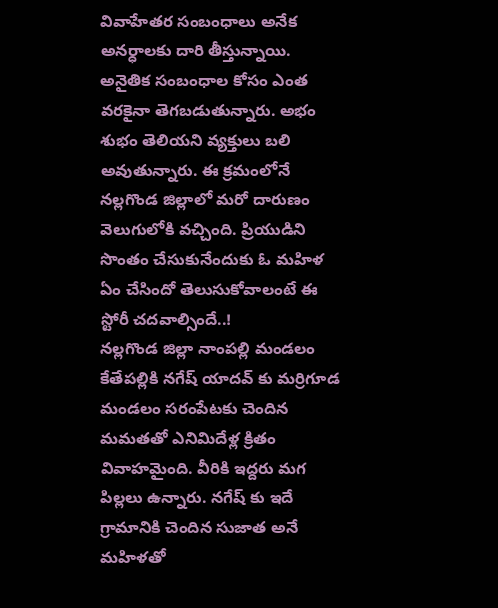వివాహేతర సంబంధాలు అనేక అనర్ధాలకు దారి తీస్తున్నాయి. అనైతిక సంబంధాల కోసం ఎంత వరకైనా తెగబడుతున్నారు. అభం శుభం తెలియని వ్యక్తులు బలి అవుతున్నారు. ఈ క్రమంలోనే నల్లగొండ జిల్లాలో మరో దారుణం వెలుగులోకి వచ్చింది. ప్రియుడిని సొంతం చేసుకునేందుకు ఓ మహిళ ఏం చేసిందో తెలుసుకోవాలంటే ఈ స్టోరీ చదవాల్సిందే..!
నల్లగొండ జిల్లా నాంపల్లి మండలం కేతేపల్లికి నగేష్ యాదవ్ కు మర్రిగూడ మండలం సరంపేటకు చెందిన మమతతో ఎనిమిదేళ్ల క్రితం వివాహమైంది. వీరికి ఇద్దరు మగ పిల్లలు ఉన్నారు. నగేష్ కు ఇదే గ్రామానికి చెందిన సుజాత అనే మహిళతో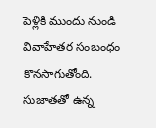పెళ్లికి ముందు నుండి వివాహేతర సంబంధం కొనసాగుతోంది. సుజాతతో ఉన్న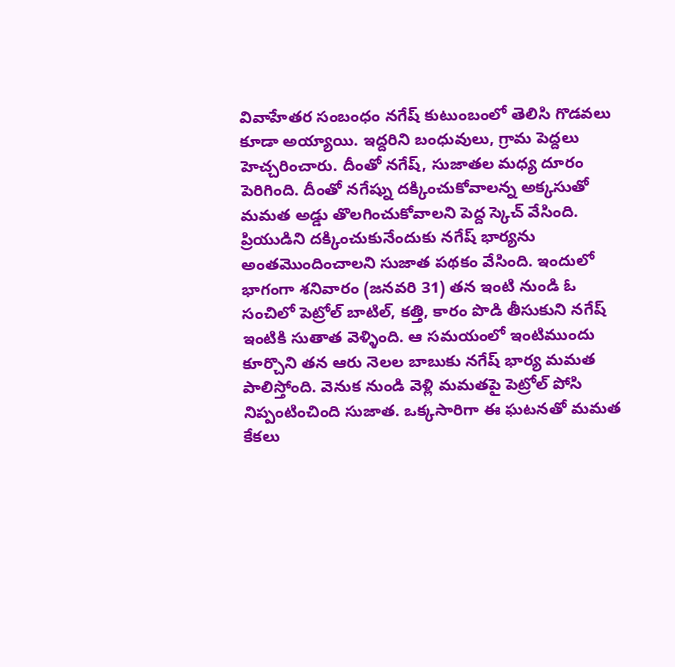వివాహేతర సంబంధం నగేష్ కుటుంబంలో తెలిసి గొడవలు కూడా అయ్యాయి. ఇద్దరిని బంధువులు, గ్రామ పెద్దలు హెచ్చరించారు. దీంతో నగేష్, సుజాతల మధ్య దూరం పెరిగింది. దీంతో నగేష్ను దక్కించుకోవాలన్న అక్కసుతో మమత అడ్డు తొలగించుకోవాలని పెద్ద స్కెచ్ వేసింది.
ప్రియుడిని దక్కించుకునేందుకు నగేష్ భార్యను అంతమొందించాలని సుజాత పథకం వేసింది. ఇందులో భాగంగా శనివారం (జనవరి 31) తన ఇంటి నుండి ఓ సంచిలో పెట్రోల్ బాటిల్, కత్తి, కారం పొడి తీసుకుని నగేష్ ఇంటికి సుతాత వెళ్ళింది. ఆ సమయంలో ఇంటిముందు కూర్చొని తన ఆరు నెలల బాబుకు నగేష్ భార్య మమత పాలిస్తోంది. వెనుక నుండి వెళ్లి మమతపై పెట్రోల్ పోసి నిప్పంటించింది సుజాత. ఒక్కసారిగా ఈ ఘటనతో మమత కేకలు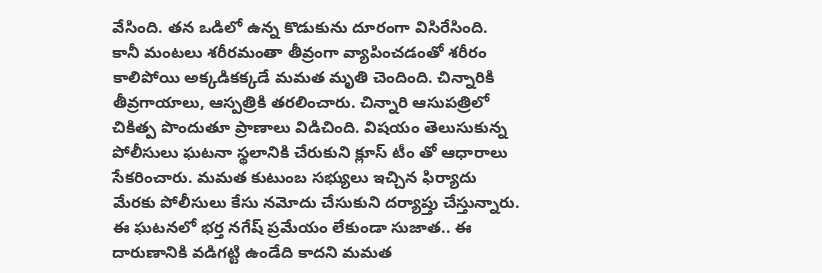వేసింది. తన ఒడిలో ఉన్న కొడుకును దూరంగా విసిరేసింది.
కానీ మంటలు శరీరమంతా తీవ్రంగా వ్యాపించడంతో శరీరం కాలిపోయి అక్కడికక్కడే మమత మృతి చెందింది. చిన్నారికి తీవ్రగాయాలు, ఆస్పత్రికి తరలించారు. చిన్నారి ఆసుపత్రిలో చికిత్ప పొందుతూ ప్రాణాలు విడిచింది. విషయం తెలుసుకున్న పోలీసులు ఘటనా స్థలానికి చేరుకుని క్లూస్ టీం తో ఆధారాలు సేకరించారు. మమత కుటుంబ సభ్యులు ఇచ్చిన ఫిర్యాదు మేరకు పోలీసులు కేసు నమోదు చేసుకుని దర్యాప్తు చేస్తున్నారు. ఈ ఘటనలో భర్త నగేష్ ప్రమేయం లేకుండా సుజాత.. ఈ దారుణానికి వడిగట్టి ఉండేది కాదని మమత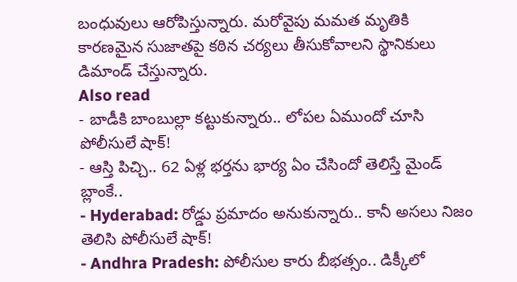బంధువులు ఆరోపిస్తున్నారు. మరోవైపు మమత మృతికి కారణమైన సుజాతపై కఠిన చర్యలు తీసుకోవాలని స్థానికులు డిమాండ్ చేస్తున్నారు.
Also read
- బాడీకి బాంబుల్లా కట్టుకున్నారు.. లోపల ఏముందో చూసి పోలీసులే షాక్!
- ఆస్తి పిచ్చి.. 62 ఏళ్ల భర్తను భార్య ఏం చేసిందో తెలిస్తే మైండ్ బ్లాంకే..
- Hyderabad: రోడ్డు ప్రమాదం అనుకున్నారు.. కానీ అసలు నిజం తెలిసి పోలీసులే షాక్!
- Andhra Pradesh: పోలీసుల కారు బీభత్సం.. డిక్కీలో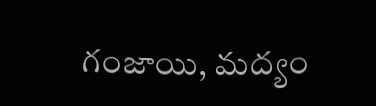గంజాయి, మద్యం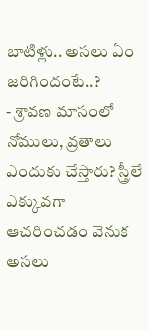బాటిళ్లు.. అసలు ఏం జరిగిందంటే..?
- శ్రావణ మాసంలో నోములు, వ్రతాలు ఎందుకు చేస్తారు? స్త్రీలే ఎక్కువగా ఆచరించడం వెనుక అసలు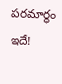పరమార్థం ఇదే!